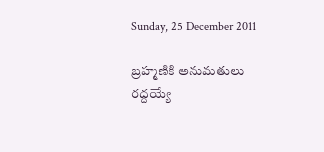Sunday, 25 December 2011

బ్రహ్మణికి అనుమతులు రద్దయ్యే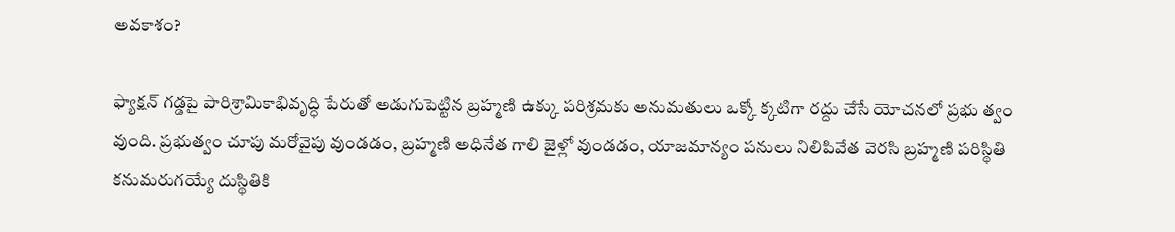అవకాశం?

ఫ్యాక్షన్ గడ్డపై పారిశ్రామికాభివృద్ధి పేరుతో అడుగుపెట్టిన బ్రహ్మణి ఉక్కు పరిశ్రమకు అనుమతులు ఒక్కో క్కటిగా రద్దు చేసే యోచనలో ప్రభు త్వం వుంది. ప్రభుత్వం చూపు మరోవైపు వుండడం, బ్రహ్మణి అధినేత గాలి జైళ్లో వుండడం, యాజమాన్యం పనులు నిలిపివేత వెరసి బ్రహ్మణి పరిస్థితి కనుమరుగయ్యే దుస్థితికి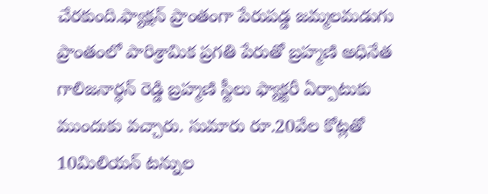చేరకుంది.ఫ్యాక్షన్ ప్రాంతంగా పేరుపడ్డ జమ్మలమడుగు ప్రాంతంలో పారిశ్రామిక ప్రగతి పేరుతో బ్రహ్మణి అధినేత గాలిజనార్ధన్ రెడ్డి బ్రహ్మణి స్టీలు ఫ్యాక్టరీ ఏర్పాటుకు ముందుకు వచ్చారు. సుమారు రూ.20వేల కోట్లతో 10మిలియన్ టన్నుల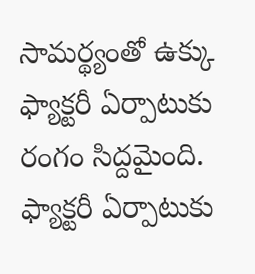సామర్థ్యంతో ఉక్కు ఫ్యాక్టరీ ఏర్పాటుకు రంగం సిద్దమైంది. ఫ్యాక్టరీ ఏర్పాటుకు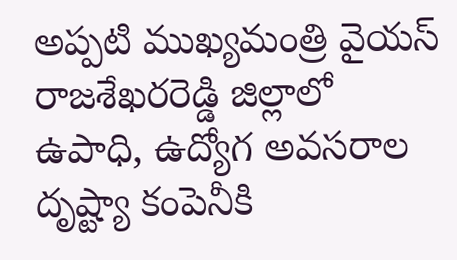అప్పటి ముఖ్యమంత్రి వైయస్ రాజశేఖరరెడ్డి జిల్లాలో ఉపాధి, ఉద్యోగ అవసరాల దృష్ట్యా కంపెనీకి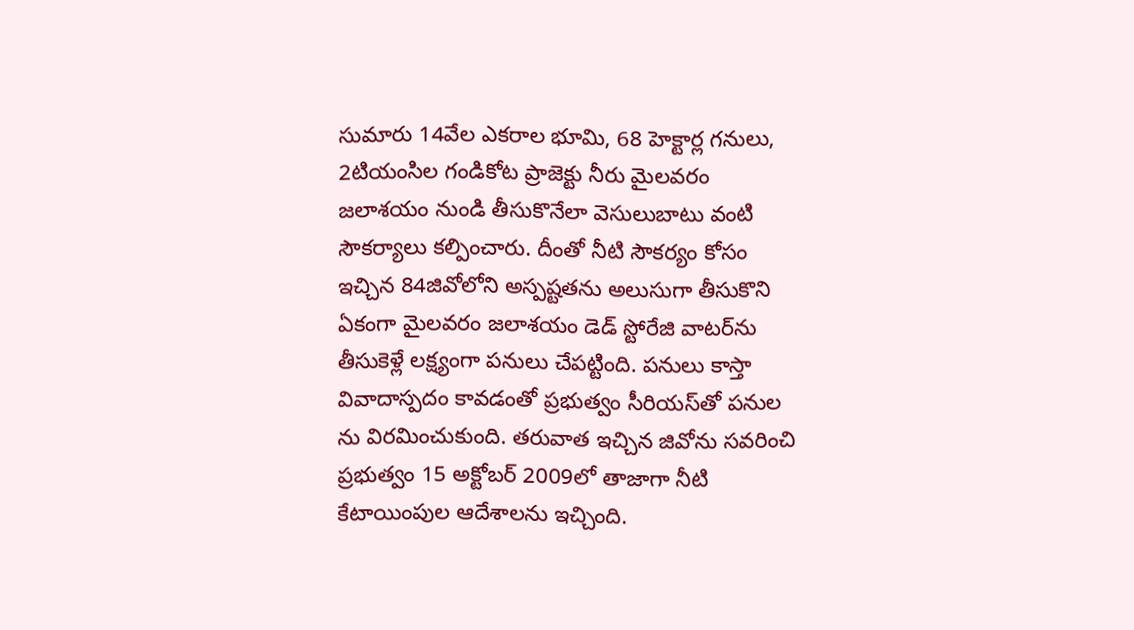సుమారు 14వేల ఎకరాల భూమి, 68 హెక్టార్ల గనులు, 2టియంసిల గండికోట ప్రాజెక్టు నీరు మైలవరం జలాశయం నుండి తీసుకొనేలా వెసులుబాటు వంటి సౌకర్యాలు కల్పించారు. దీంతో నీటి సౌకర్యం కోసం ఇచ్చిన 84జివోలోని అస్పష్టతను అలుసుగా తీసుకొని ఏకంగా మైలవరం జలాశయం డెడ్ స్టోరేజి వాటర్‌ను తీసుకెళ్లే లక్ష్యంగా పనులు చేపట్టింది. పనులు కాస్తా వివాదాస్పదం కావడంతో ప్రభుత్వం సీరియస్‌తో పనుల ను విరమించుకుంది. తరువాత ఇచ్చిన జివోను సవరించి ప్రభుత్వం 15 అక్టోబర్ 2009లో తాజాగా నీటి కేటాయింపుల ఆదేశాలను ఇచ్చింది.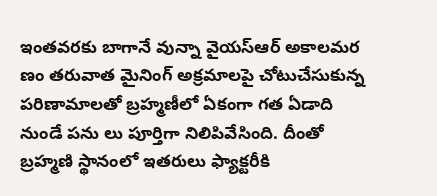ఇంతవరకు బాగానే వున్నా వైయస్‌ఆర్ అకాలమర ణం తరువాత మైనింగ్ అక్రమాలపై చోటుచేసుకున్న పరిణామాలతో బ్రహ్మణీలో ఏకంగా గత ఏడాది నుండే పను లు పూర్తిగా నిలిపివేసింది. దీంతో బ్రహ్మణి స్థానంలో ఇతరులు ఫ్యాక్టరీకి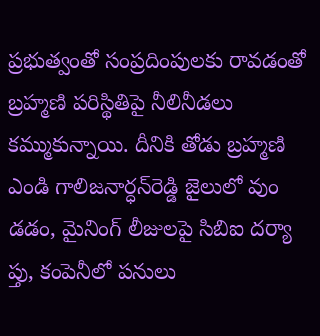ప్రభుత్వంతో సంప్రదింపులకు రావడంతో బ్రహ్మణి పరిస్థితిపై నీలినీడలు కమ్ముకున్నాయి. దీనికి తోడు బ్రహ్మణి ఎండి గాలిజనార్ధన్‌రెడ్డి జైలులో వుం డడం, మైనింగ్ లీజులపై సిబిఐ దర్యా ప్తు, కంపెనీలో పనులు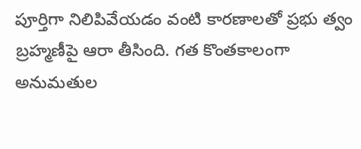పూర్తిగా నిలిపివేయడం వంటి కారణాలతో ప్రభు త్వం బ్రహ్మణీపై ఆరా తీసింది. గత కొంతకాలంగా అనుమతుల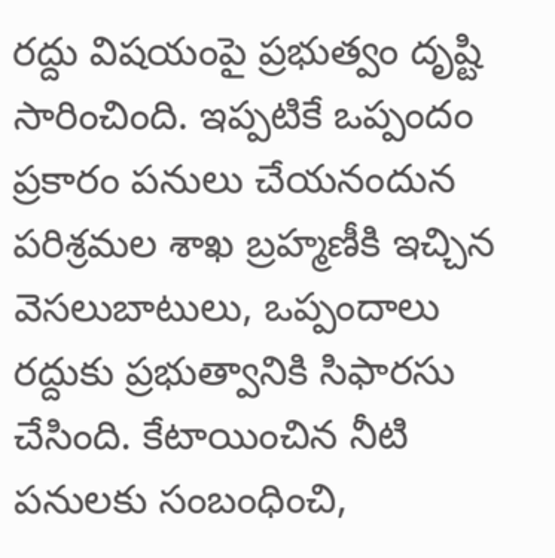రద్దు విషయంపై ప్రభుత్వం దృష్టి సారించింది. ఇప్పటికే ఒప్పందం ప్రకారం పనులు చేయనందున పరిశ్రమల శాఖ బ్రహ్మణీకి ఇచ్చిన వెసలుబాటులు, ఒప్పందాలు రద్దుకు ప్రభుత్వానికి సిఫారసు చేసింది. కేటాయించిన నీటి పనులకు సంబంధించి,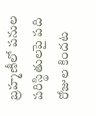బ్రహ్మణీలో పనుల పరిస్థితులపై పది రోజుల కిందట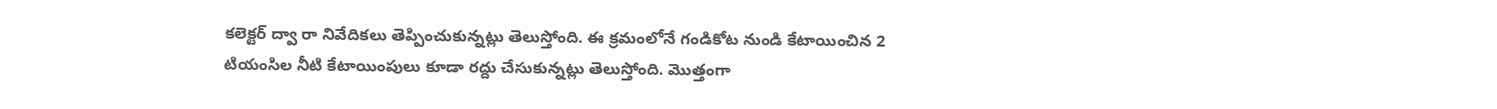కలెక్టర్ ద్వా రా నివేదికలు తెప్పించుకున్నట్లు తెలుస్తోంది. ఈ క్రమంలోనే గండికోట నుండి కేటాయించిన 2 టియంసిల నీటి కేటాయింపులు కూడా రద్దు చేసుకున్నట్లు తెలుస్తోంది. మొత్తంగా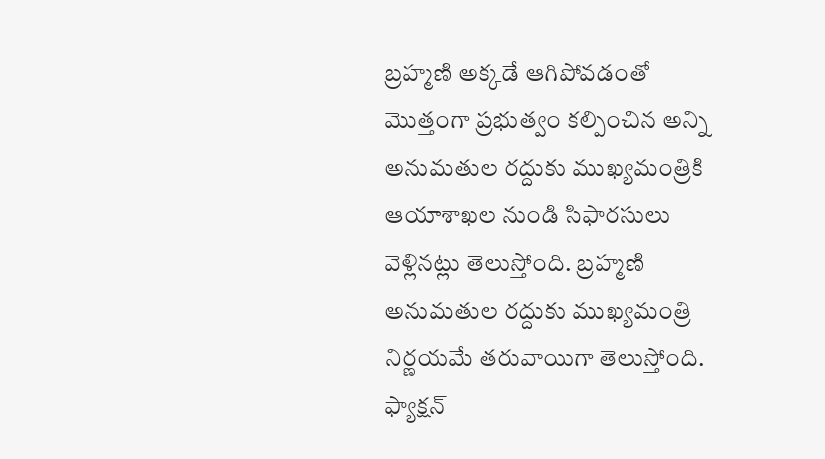బ్రహ్మణి అక్కడే ఆగిపోవడంతో మొత్తంగా ప్రభుత్వం కల్పించిన అన్ని అనుమతుల రద్దుకు ముఖ్యమంత్రికి ఆయాశాఖల నుండి సిఫారసులు వెళ్లినట్లు తెలుస్తోంది. బ్రహ్మణి అనుమతుల రద్దుకు ముఖ్యమంత్రి నిర్ణయమే తరువాయిగా తెలుస్తోంది. ఫ్యాక్షన్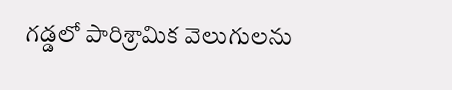గడ్డలో పారిశ్రామిక వెలుగులను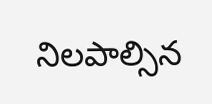నిలపాల్సిన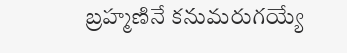బ్రహ్మణినే కనుమరుగయ్యే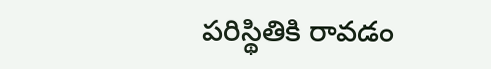పరిస్థితికి రావడం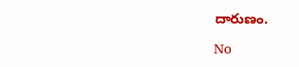దారుణం.

No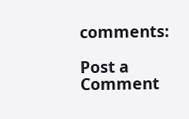comments:

Post a Comment